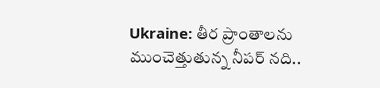Ukraine: తీర ప్రాంతాలను ముంచెత్తుతున్న నీపర్ నది..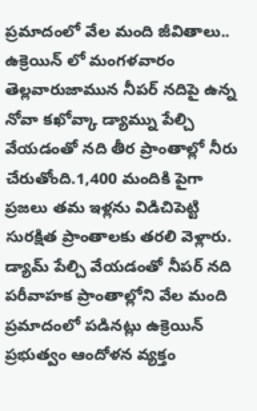ప్రమాదంలో వేల మంది జీవితాలు..
ఉక్రెయిన్ లో మంగళవారం తెల్లవారుజామున నీపర్ నదిపై ఉన్న నోవా కఖోవ్కా డ్యామ్ను పేల్చి వేయడంతో నది తీర ప్రాంతాల్లో నీరు చేరుతోంది.1,400 మందికి పైగా ప్రజలు తమ ఇళ్లను విడిచిపెట్టి సురక్షిత ప్రాంతాలకు తరలి వెళ్లారు. డ్యామ్ పేల్చి వేయడంతో నీపర్ నది పరీవాహక ప్రాంతాల్లోని వేల మంది ప్రమాదంలో పడినట్లు ఉక్రెయిన్ ప్రభుత్వం ఆందోళన వ్యక్తం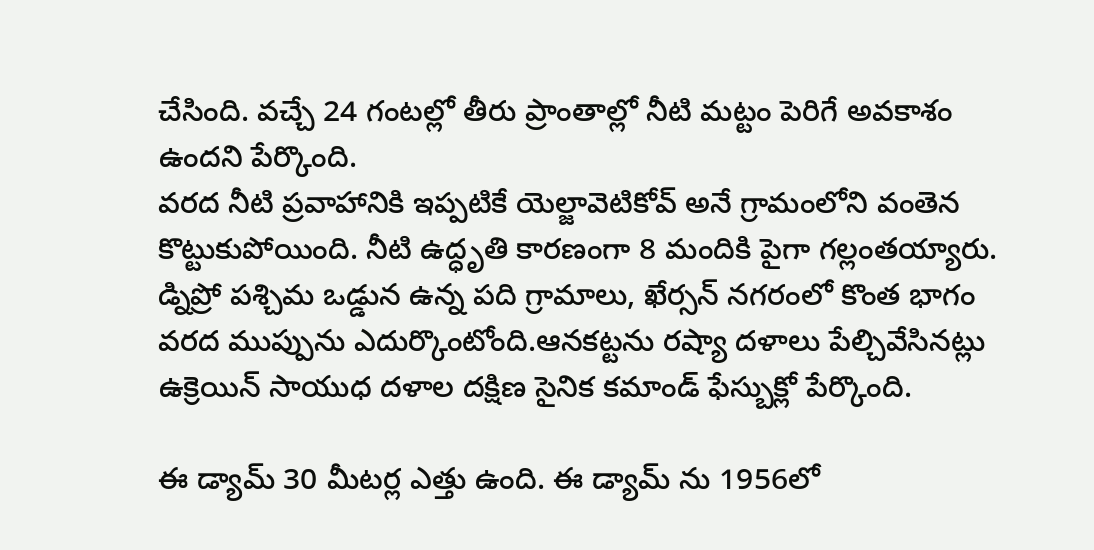చేసింది. వచ్చే 24 గంటల్లో తీరు ప్రాంతాల్లో నీటి మట్టం పెరిగే అవకాశం ఉందని పేర్కొంది.
వరద నీటి ప్రవాహానికి ఇప్పటికే యెల్జావెటికోవ్ అనే గ్రామంలోని వంతెన కొట్టుకుపోయింది. నీటి ఉద్ధృతి కారణంగా 8 మందికి పైగా గల్లంతయ్యారు. డ్నిప్రో పశ్చిమ ఒడ్డున ఉన్న పది గ్రామాలు, ఖేర్సన్ నగరంలో కొంత భాగం వరద ముప్పును ఎదుర్కొంటోంది.ఆనకట్టను రష్యా దళాలు పేల్చివేసినట్లు ఉక్రెయిన్ సాయుధ దళాల దక్షిణ సైనిక కమాండ్ ఫేస్బుక్లో పేర్కొంది.

ఈ డ్యామ్ 30 మీటర్ల ఎత్తు ఉంది. ఈ డ్యామ్ ను 1956లో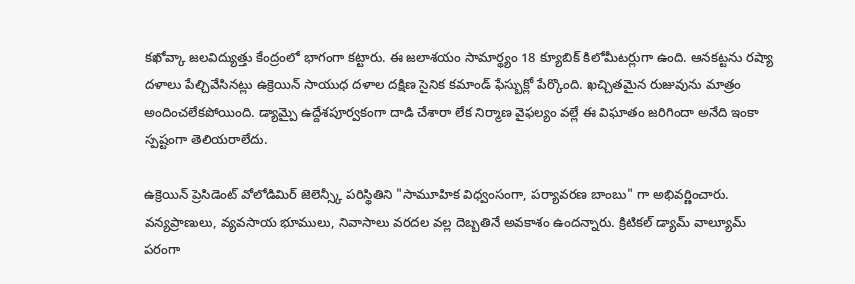కఖోవ్కా జలవిద్యుత్తు కేంద్రంలో భాగంగా కట్టారు. ఈ జలాశయం సామార్థ్యం 18 క్యూబిక్ కిలోమీటర్లుగా ఉంది. ఆనకట్టను రష్యా దళాలు పేల్చివేసినట్లు ఉక్రెయిన్ సాయుధ దళాల దక్షిణ సైనిక కమాండ్ ఫేస్బుక్లో పేర్కొంది. ఖచ్చితమైన రుజువును మాత్రం అందించలేకపోయింది. డ్యామ్పై ఉద్దేశపూర్వకంగా దాడి చేశారా లేక నిర్మాణ వైఫల్యం వల్లే ఈ విఘాతం జరిగిందా అనేది ఇంకా స్పష్టంగా తెలియరాలేదు.

ఉక్రెయిన్ ప్రెసిడెంట్ వోలోడిమిర్ జెలెన్స్కీ పరిస్థితిని "సామూహిక విధ్వంసంగా, పర్యావరణ బాంబు" గా అభివర్ణించారు. వన్యప్రాణులు, వ్యవసాయ భూములు, నివాసాలు వరదల వల్ల దెబ్బతినే అవకాశం ఉందన్నారు. క్రిటికల్ డ్యామ్ వాల్యూమ్ పరంగా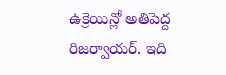ఉక్రెయిన్లో అతిపెద్ద రిజర్వాయర్. ఇది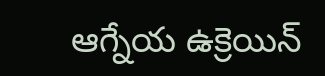ఆగ్నేయ ఉక్రెయిన్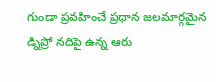గుండా ప్రవహించే ప్రధాన జలమార్గమైన డ్నిప్రో నదిపై ఉన్న ఆరు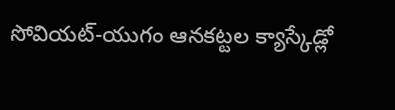సోవియట్-యుగం ఆనకట్టల క్యాస్కేడ్లో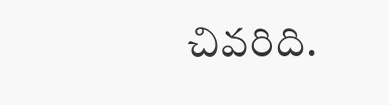చివరిది.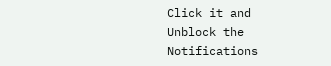Click it and Unblock the Notifications